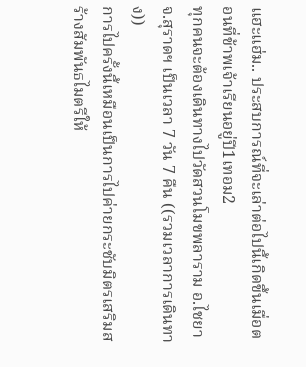แฮะแฮ่ม.. ประสบการณ์ที่จะเล่าต่อไปนี้เกิดขึ้นเมื่อตอนที่ข้าพเจ้าเรียนอยู่ปี1เทอม2
ทุกคนจะต้องเดินทางไปวัดสวนโมขพลาราม อ.ไชยา จ.สุราดฯ เป็นเวลา 7 วัน 7 คืน ((รวมเวลาการเดินทาง))
การไปครั้งนี้เหมือนเป็นการไปค่ายกระชับมิตรเสริมสร้างสัมพันธไมตรีให้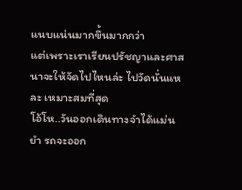แนบแน่นมากขึ้นมากกว่า
แต่เพราะเราเรียนปรัชญาและศาสนาจะให้จัดไปไหนล่ะ ไปวัดนั่นแหละ เหมาะสมที่สุด
โอ้โห..วันออกเดินทางจำได้แม่นยำ รถจะออก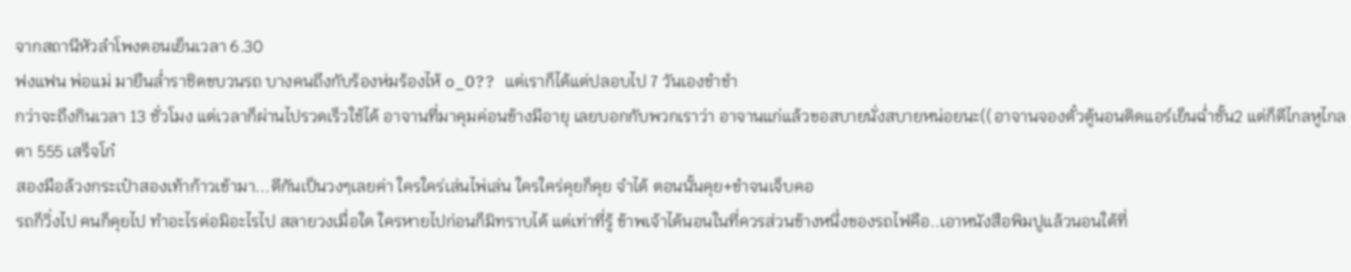จากสถานีหัวลำโพงตอนเย็นเวลา 6.30
ฟงแฟน พ่อแม่ มายืนล่ำราชิดขบวนรถ บางคนถึงกับร้องห่มร้องไห้ o_O?? แต่เราก็ได้แต่ปลอบไป 7 วันเองขำขำ
กว่าจะถึงกินเวลา 13 ชั่วโมง แต่เวลาก็ผ่านไปรวดเร็วใช้ได้ อาจานที่มาคุมค่อนข้างมีอายุ เลยบอกกับพวกเราว่า อาจานแก่แล้วขอสบายนั่งสบายหน่อยนะ((อาจานจองตั๋วตู้นอนติดแอร์เย็นฉ่ำชั้น2 แต่ก็ดีไกลหูไกลตา 555 เสร็จโก๋
สองมือล้วงกระเป๋าสองเท้าก้าวเข้ามา...ตีกันเป็นวงๆเลยค่า ใครใคร่เล่นไพ่เล่น ใครใคร่คุยก็คุย จำได้ ตอนนั้นคุย+ขำจนเจ็บคอ
รถก็วิ่งไป คนก็คุยไป ทำอะไรต่อมิอะไรไป สลายวงเมื่อใด ใครหายไปก่อนก็มิทราบได้ แต่เท่าที่รู้ ข้าพเจ้าได้นอนในที่ควรส่วนข้างหนึ่งของรถไฟคือ..เอาหนังสือพิมปูแล้วนอนใต้ที่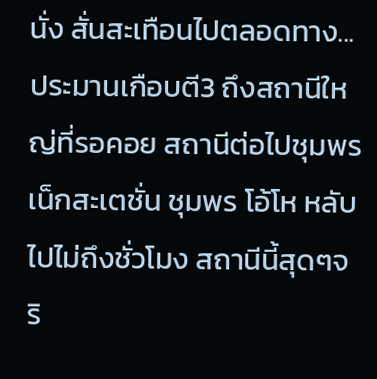นั่ง สั่นสะเทือนไปตลอดทาง...
ประมานเกือบตี3 ถึงสถานีใหญ่ที่รอคอย สถานีต่อไปชุมพร เน็กสะเตชั่น ชุมพร โอ้โห หลับไปไม่ถึงชั่วโมง สถานีนี้สุดๆจริ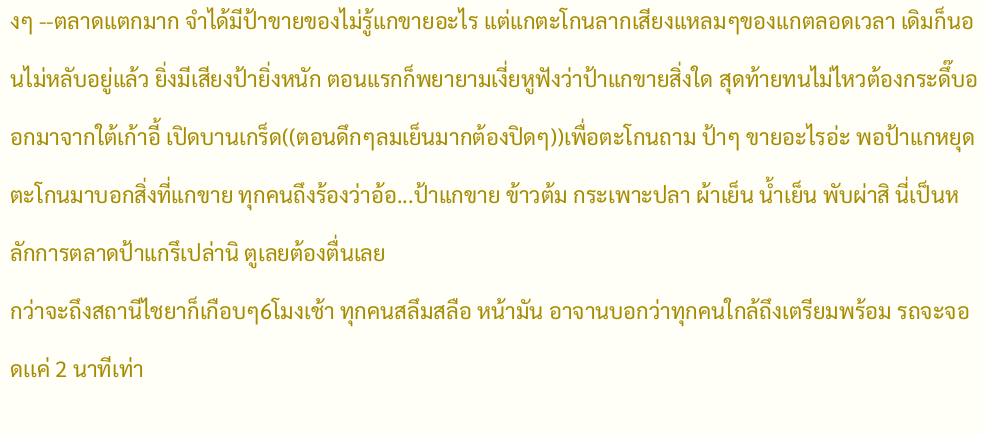งๆ --ตลาดแตกมาก จำได้มีป้าขายของไม่รู้แกขายอะไร แต่แกตะโกนลากเสียงแหลมๆของแกตลอดเวลา เดิมก็นอนไม่หลับอยู่แล้ว ยิ่งมีเสียงป้ายิ่งหนัก ตอนแรกก็พยายามเงี่ยหูฟังว่าป้าแกขายสิ่งใด สุดท้ายทนไม่ไหวต้องกระดึ๊บออกมาจากใต้เก้าอี้ เปิดบานเกร็ด((ตอนดึกๆลมเย็นมากต้องปิดๆ))เพื่อตะโกนถาม ป้าๆ ขายอะไรอ่ะ พอป้าแกหยุดตะโกนมาบอกสิ่งที่แกขาย ทุกคนถึงร้องว่าอ้อ...ป้าแกขาย ข้าวต้ม กระเพาะปลา ผ้าเย็น น้ำเย็น พับผ่าสิ นี่เป็นหลักการตลาดป้าแกรึเปล่านิ ตูเลยต้องตื่นเลย
กว่าจะถึงสถานีไชยาก็เกือบๆ6โมงเช้า ทุกคนสลึมสลือ หน้ามัน อาจานบอกว่าทุกคนใกล้ถึงเตรียมพร้อม รถจะจอดเเค่ 2 นาทีเท่า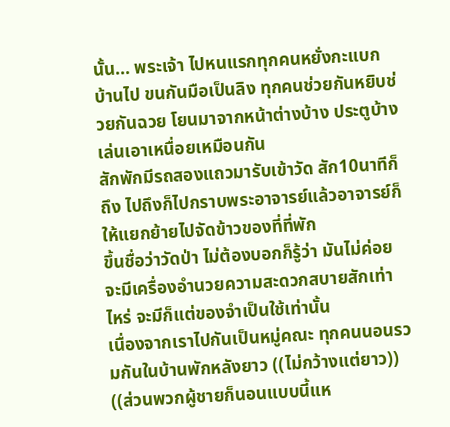นั้น... พระเจ้า ไปหนแรกทุกคนหยั่งกะแบกบ้านไป ขนกันมือเป็นลิง ทุกคนช่วยกันหยิบช่วยกันฉวย โยนมาจากหน้าต่างบ้าง ประตูบ้าง เล่นเอาเหนื่อยเหมือนกัน
สักพักมีรถสองแถวมารับเข้าวัด สัก10นาทีก็ถึง ไปถึงก็ไปกราบพระอาจารย์แล้วอาจารย์ก็ให้แยกย้ายไปจัดข้าวของที่ที่พัก
ขึ้นชื่อว่าวัดป่า ไม่ต้องบอกก็รู้ว่า มันไม่ค่อยจะมีเครื่องอำนวยความสะดวกสบายสักเท่าไหร่ จะมีก็แต่ของจำเป็นใช้เท่านั้น
เนื่องจากเราไปกันเป็นหมู่คณะ ทุกคนนอนรวมกันในบ้านพักหลังยาว ((ไม่กว้างแต่ยาว)) ((ส่วนพวกผู้ชายก็นอนแบบนี้แห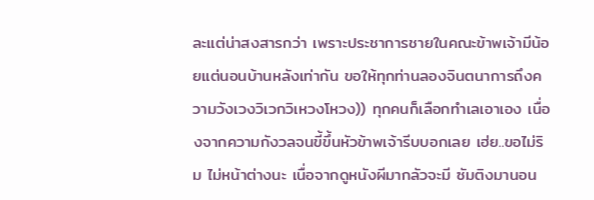ละแต่น่าสงสารกว่า เพราะประชาการชายในคณะข้าพเจ้ามีน้อยแต่นอนบ้านหลังเท่ากัน ขอให้ทุกท่านลองจินตนาการถึงความวังเวงวิเวกวิเหวงโหวง)) ทุกคนก็เลือกทำเลเอาเอง เนื่องจากความกังวลจนขี้ขึ้นหัวข้าพเจ้ารีบบอกเลย เฮ่ย..ขอไม่ริม ไม่หน้าต่างนะ เนื่อจากดูหนังผีมากลัวจะมี ซัมติงมานอน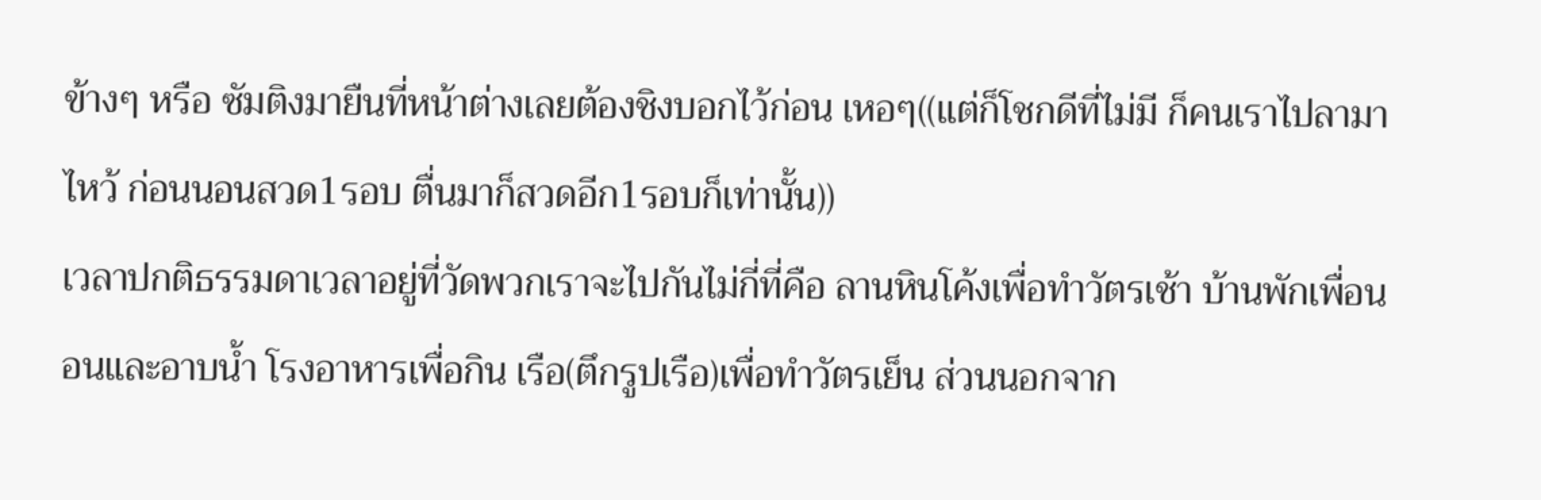ข้างๆ หรือ ซัมติงมายืนที่หน้าต่างเลยต้องชิงบอกไว้ก่อน เหอๆ((แต่ก็โชกดีที่ไม่มี ก็คนเราไปลามาไหว้ ก่อนนอนสวด1รอบ ตื่นมาก็สวดอีก1รอบก็เท่านั้น))
เวลาปกติธรรมดาเวลาอยู่ที่วัดพวกเราจะไปกันไม่กี่ที่คือ ลานหินโค้งเพื่อทำวัตรเช้า บ้านพักเพื่อนอนและอาบน้ำ โรงอาหารเพื่อกิน เรือ(ตึกรูปเรือ)เพื่อทำวัตรเย็น ส่วนนอกจาก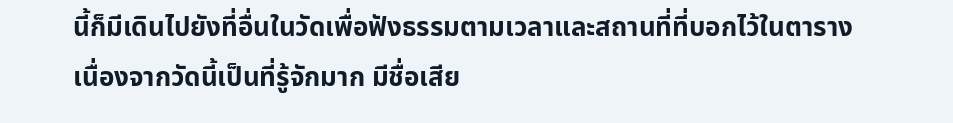นี้ก็มีเดินไปยังที่อื่นในวัดเพื่อฟังธรรมตามเวลาและสถานที่ที่บอกไว้ในตาราง
เนื่องจากวัดนี้เป็นที่รู้จักมาก มีชื่อเสีย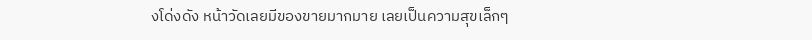งโด่งดัง หน้าวัดเลยมีของขายมากมาย เลยเป็นความสุขเล็กๆ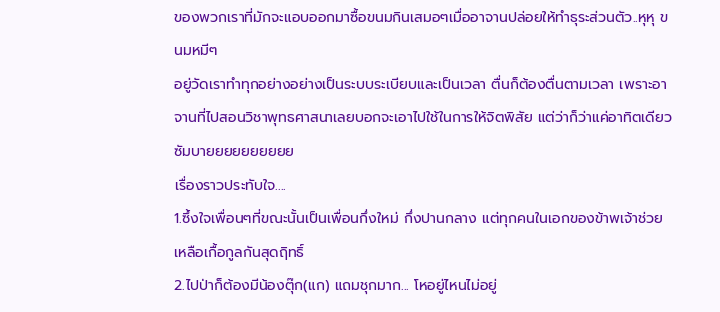ของพวกเราที่มักจะแอบออกมาซื้อขนมกินเสมอๆเมื่ออาจานปล่อยให้ทำธุระส่วนตัว..หุหุ ขนมหมีๆ
อยู่วัดเราทำทุกอย่างอย่างเป็นระบบระเบียบและเป็นเวลา ตื่นก็ต้องตื่นตามเวลา เพราะอาจานที่ไปสอนวิชาพุทธศาสนาเลยบอกจะเอาไปใช้ในการให้จิตพิสัย แต่ว่าก็ว่าแค่อาทิตเดียว ซัมบายยยยยยยยยย
เรื่องราวประทับใจ....
1.ซึ้งใจเพื่อนๆที่ขณะนั้นเป็นเพื่อนกึ่งใหม่ กึ่งปานกลาง แต่ทุกคนในเอกของข้าพเจ้าช่วยเหลือเกื้อกูลกันสุดฤิทธิ์
2.ไปป่าก็ต้องมีน้องตุ๊ก(แก) แถมชุกมาก... โหอยู่ไหนไม่อยู่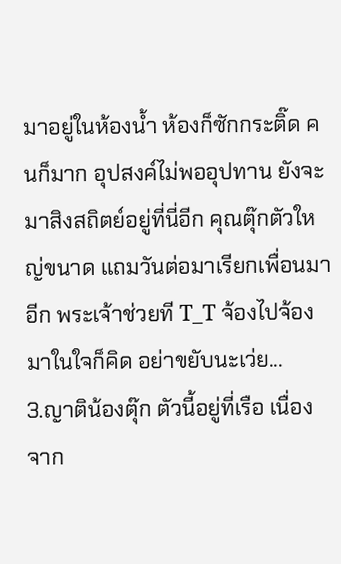มาอยู่ในห้องน้ำ ห้องก็ซักกระติ๊ด คนก็มาก อุปสงค์ไม่พออุปทาน ยังจะมาสิงสถิตย์อยู่ที่นี่อีก คุณตุ๊กตัวใหญ่ขนาด แถมวันต่อมาเรียกเพื่อนมาอีก พระเจ้าช่วยที T_T จ้องไปจ้องมาในใจก็คิด อย่าขยับนะเว่ย...
3.ญาติน้องตุ๊ก ตัวนี้อยู่ที่เรือ เนื่องจาก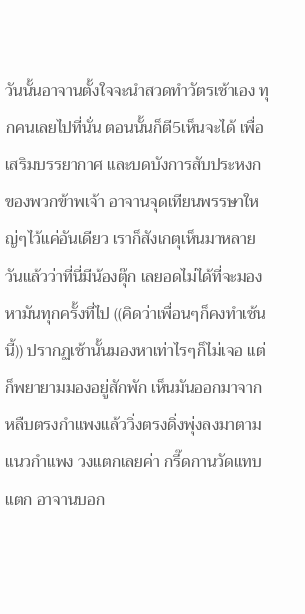วันนั้นอาจานตั้งใจจะนำสวดทำวัตรเช้าเอง ทุกคนเลยไปที่นั่น ตอนนั้นก็ตี5เห็นจะได้ เพื่อเสริมบรรยากาศ และบดบังการสับประหงกของพวกข้าพเจ้า อาจานจุดเทียนพรรษาใหญ่ๆไว้แค่อันเดียว เราก็สังเกตุเห็นมาหลายวันแล้วว่าที่นี่มีน้องตุ๊ก เลยอดไม่ได้ที่จะมองหามันทุกครั้งที่ไป ((คิดว่าเพื่อนๆก็คงทำเช้นนี้)) ปรากฏเช้านั้นมองหาเท่าไรๆก็ไม่เจอ เเต่ก็พยายามมองอยู่สักพัก เห็นมันออกมาจากหลืบตรงกำแพงแล้ววิ่งตรงดิ่งพุ่งลงมาตามแนวกำแพง วงแตกเลยค่า กรี๊ดกานวัดแทบแตก อาจานบอก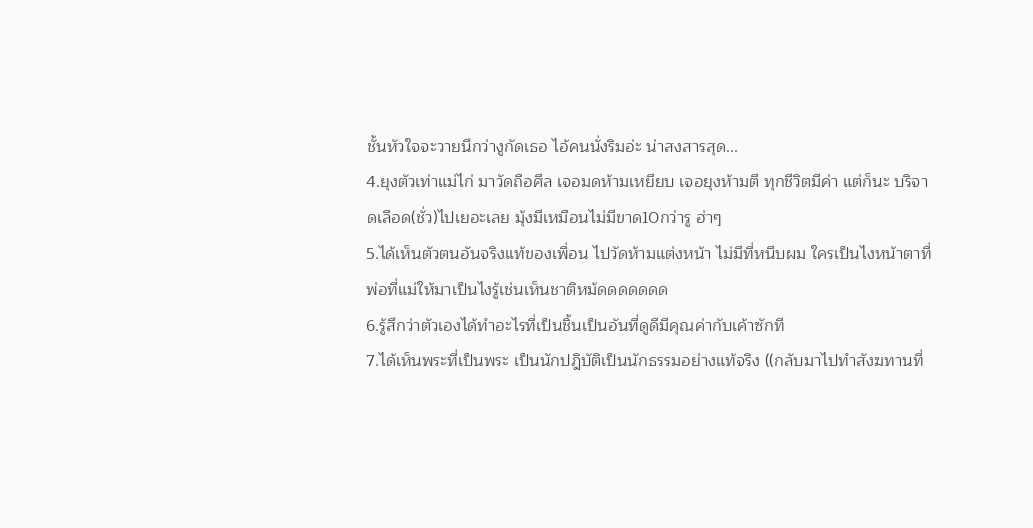ชั้นหัวใจจะวายนึกว่างูกัดเธอ ไอ้คนนั่งริมอ่ะ น่าสงสารสุด...
4.ยุงตัวเท่าแม่ไก่ มาวัดถือศีล เจอมดห้ามเหยียบ เจอยุงห้ามตี ทุกชีวิตมีค่า แต่ก็นะ บริจาดเลือด(ชั่ว)ไปเยอะเลย มุ้งมีเหมือนไม่มีขาด10กว่ารู ฮ่าๆ
5.ได้เห็นตัวตนอันจริงเเท้ของเพื่อน ไปวัดห้ามแต่งหน้า ไม่มีที่หนีบผม ใครเป็นไงหน้าตาที่พ่อที่แม่ให้มาเป็นไงรู้เช่นเห็นชาติหม้ดดดดดดด
6.รู้สึกว่าตัวเองได้ทำอะไรที่เป็นชิ้นเป็นอันที่ดูดีมีคุณค่ากับเค้าซักที
7.ได้เห็นพระที่เป็นพระ เป็นนักปฎิบัติเป็นนักธรรมอย่างแท้จริง ((กลับมาไปทำสังฆทานที่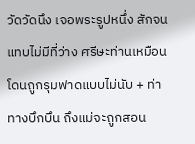วัดวัดนึง เจอพระรูปหนึ่ง สักจนแทบไม่มีที่ว่าง ศรีษะท่านเหมือนโดนถูกรุมฟาดแบบไม่นับ + ท่าทางบึกบึน ถึงแม่จะถูกสอน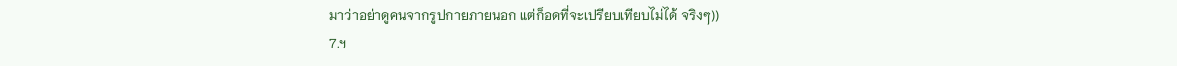มาว่าอย่าดูคนจากรูปกายภายนอก แต่ก็อดที่จะเปรียบเทียบไม่ได้ จริงๆ))
7.ฯ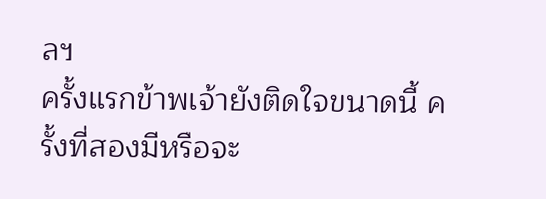ลฯ
ครั้งแรกข้าพเจ้ายังติดใจขนาดนี้ ครั้งที่สองมีหรือจะ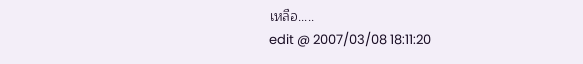เหลือ.....
edit @ 2007/03/08 18:11:20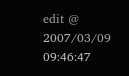edit @ 2007/03/09 09:46:47